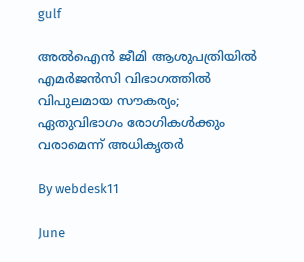gulf

അല്‍ഐന്‍ ജീമി ആശുപത്രിയില്‍ എമര്‍ജന്‍സി വിഭാഗത്തില്‍ വിപുലമായ സൗകര്യം; ഏതുവിഭാഗം രോഗികള്‍ക്കും വരാമെന്ന് അധികൃതര്‍

By webdesk11

June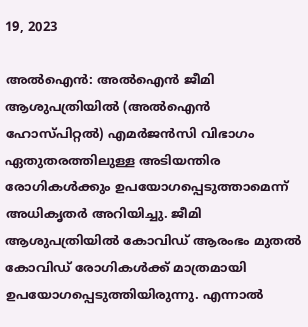19, 2023

അല്‍ഐന്‍: അല്‍ഐന്‍ ജീമി ആശുപത്രിയില്‍ (അല്‍ഐന്‍ ഹോസ്പിറ്റല്‍) എമര്‍ജന്‍സി വിഭാഗം ഏതുതരത്തിലുള്ള അടിയന്തിര രോഗികള്‍ക്കും ഉപയോഗപ്പെടുത്താമെന്ന് അധികൃതര്‍ അറിയിച്ചു. ജീമി ആശുപത്രിയില്‍ കോവിഡ് ആരംഭം മുതല്‍ കോവിഡ് രോഗികള്‍ക്ക് മാത്രമായി ഉപയോഗപ്പെടുത്തിയിരുന്നു. എന്നാല്‍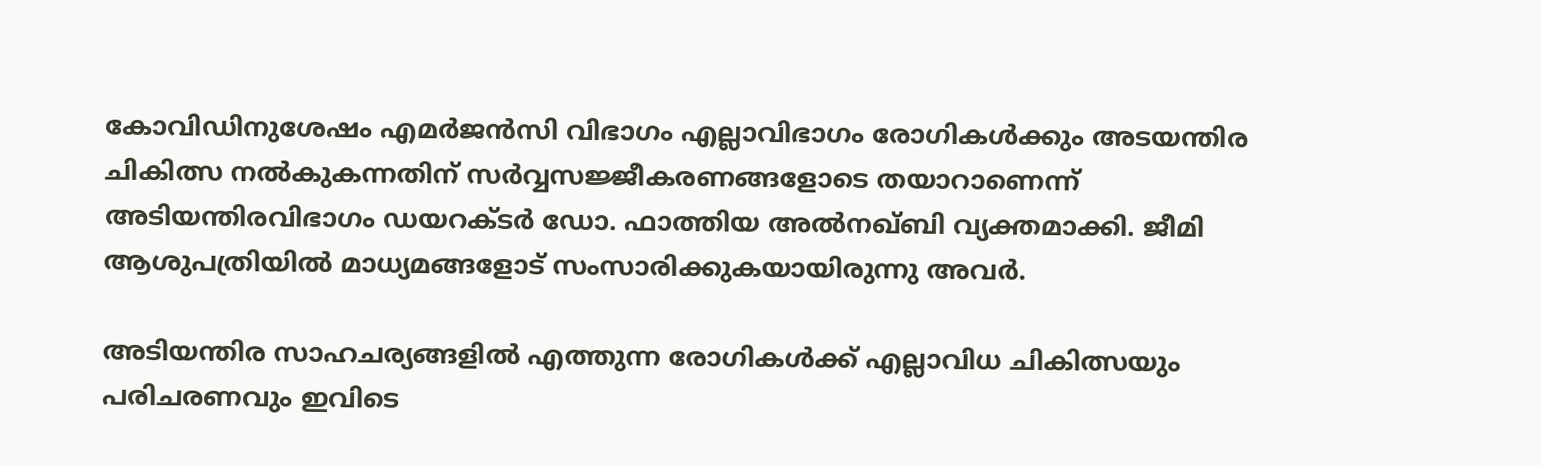കോവിഡിനുശേഷം എമര്‍ജന്‍സി വിഭാഗം എല്ലാവിഭാഗം രോഗികള്‍ക്കും അടയന്തിര ചികിത്സ നല്‍കുകന്നതിന് സര്‍വ്വസജ്ജീകരണങ്ങളോടെ തയാറാണെന്ന് അടിയന്തിരവിഭാഗം ഡയറക്ടര്‍ ഡോ. ഫാത്തിയ അല്‍നഖ്ബി വ്യക്തമാക്കി. ജീമി ആശുപത്രിയില്‍ മാധ്യമങ്ങളോട് സംസാരിക്കുകയായിരുന്നു അവര്‍.

അടിയന്തിര സാഹചര്യങ്ങളില്‍ എത്തുന്ന രോഗികള്‍ക്ക് എല്ലാവിധ ചികിത്സയും പരിചരണവും ഇവിടെ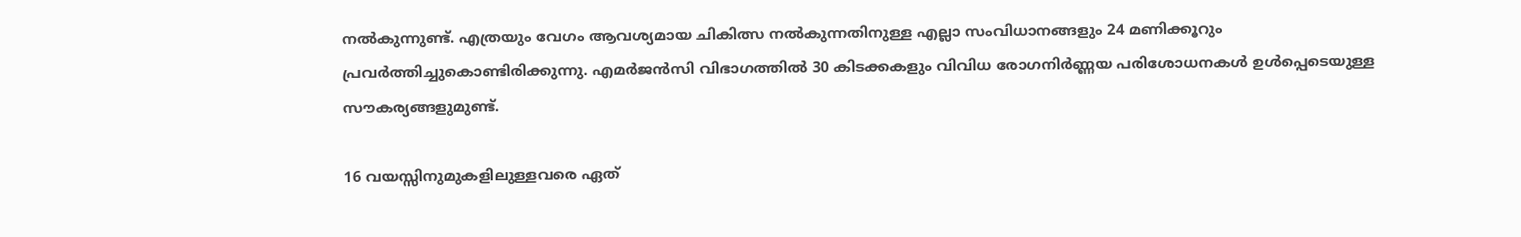നല്‍കുന്നുണ്ട്. എത്രയും വേഗം ആവശ്യമായ ചികിത്സ നല്‍കുന്നതിനുള്ള എല്ലാ സംവിധാനങ്ങളും 24 മണിക്കൂറും പ്രവര്‍ത്തിച്ചുകൊണ്ടിരിക്കുന്നു. എമര്‍ജന്‍സി വിഭാഗത്തില്‍ 30 കിടക്കകളും വിവിധ രോഗനിര്‍ണ്ണയ പരിശോധനകള്‍ ഉള്‍പ്പെടെയുള്ള സൗകര്യങ്ങളുമുണ്ട്.

16 വയസ്സിനുമുകളിലുള്ളവരെ ഏത്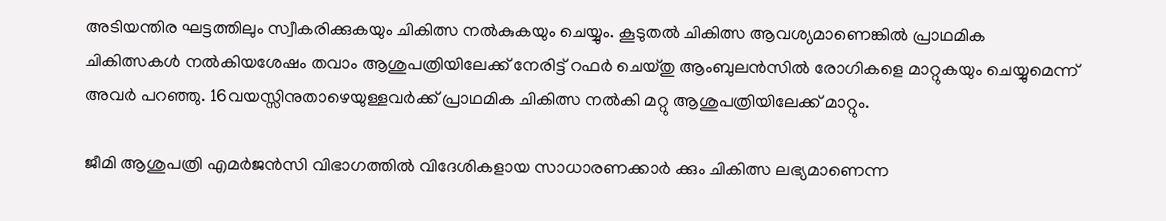അടിയന്തിര ഘട്ടത്തിലും സ്വീകരിക്കുകയും ചികിത്സ നല്‍കുകയും ചെയ്യും. കൂടുതല്‍ ചികിത്സ ആവശ്യമാണെങ്കില്‍ പ്രാഥമിക ചികിത്സകള്‍ നല്‍കിയശേഷം തവാം ആശുപത്രിയിലേക്ക് നേരിട്ട് റഫര്‍ ചെയ്തു ആംബുലന്‍സില്‍ രോഗികളെ മാറ്റുകയും ചെയ്യുമെന്ന് അവര്‍ പറഞ്ഞു. 16വയസ്സിനുതാഴെയുള്ളവര്‍ക്ക് പ്രാഥമിക ചികിത്സ നല്‍കി മറ്റു ആശുപത്രിയിലേക്ക് മാറ്റും.

ജീമി ആശുപത്രി എമര്‍ജന്‍സി വിഭാഗത്തില്‍ വിദേശികളായ സാധാരണക്കാര്‍ ക്കും ചികിത്സ ലഭ്യമാണെന്ന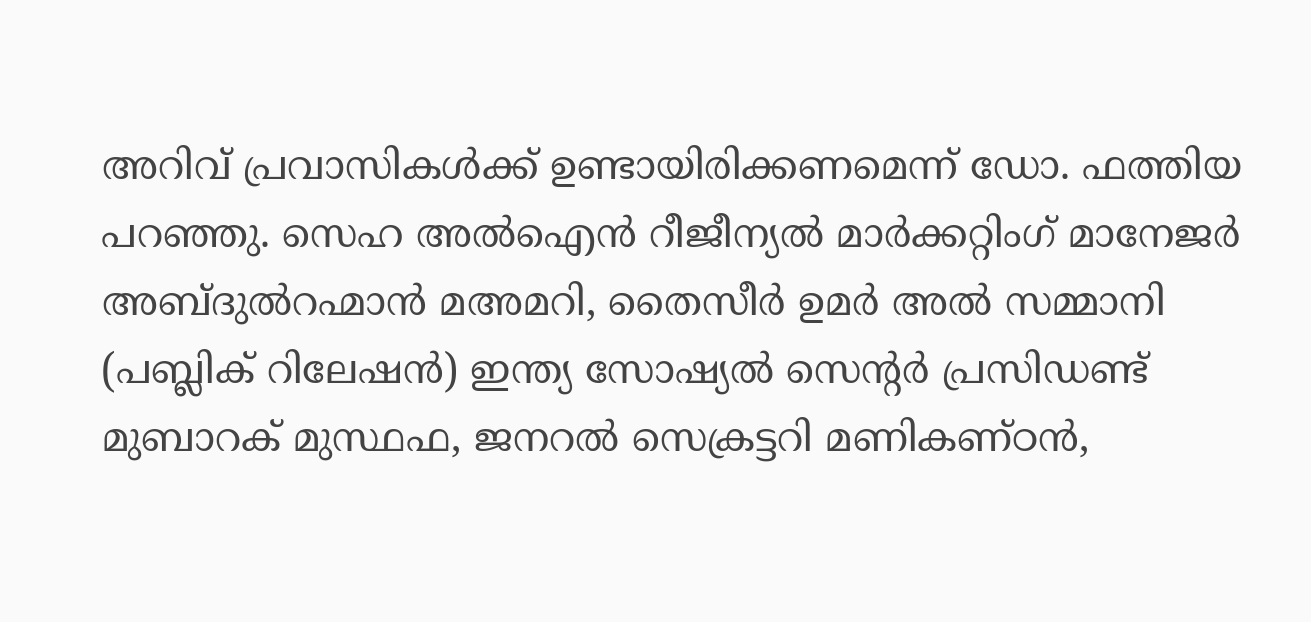അറിവ് പ്രവാസികള്‍ക്ക് ഉണ്ടായിരിക്കണമെന്ന് ഡോ. ഫത്തിയ പറഞ്ഞു. സെഹ അല്‍ഐന്‍ റീജീന്യല്‍ മാര്‍ക്കറ്റിംഗ് മാനേജര്‍ അബ്ദുല്‍റഹ്മാന്‍ മഅമറി, തൈസീര്‍ ഉമര്‍ അല്‍ സമ്മാനി (പബ്ലിക് റിലേഷന്‍) ഇന്ത്യ സോഷ്യല്‍ സെന്റര്‍ പ്രസിഡണ്ട് മുബാറക് മുസ്ഥഫ, ജനറല്‍ സെക്രട്ടറി മണികണ്ഠന്‍,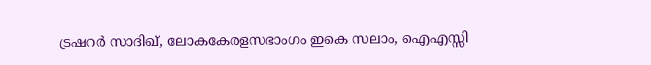ട്രഷറര്‍ സാദിഖ്, ലോകകേരളസഭാംഗം ഇകെ സലാം, ഐഎസ്സി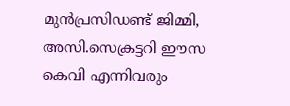മുന്‍പ്രസിഡണ്ട് ജിമ്മി, അസി.സെക്രട്ടറി ഈസ കെവി എന്നിവരും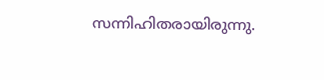സന്നിഹിതരായിരുന്നു.